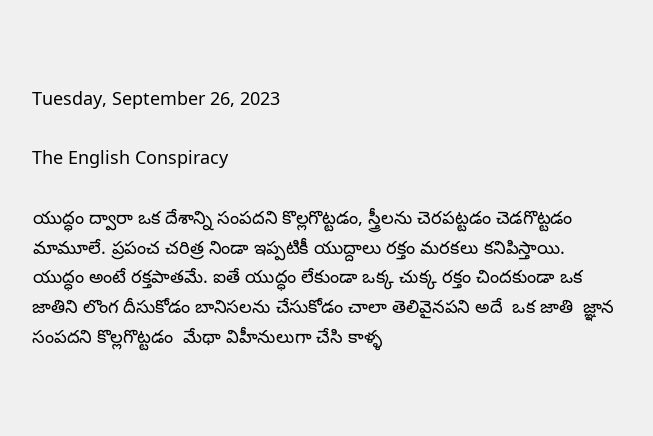Tuesday, September 26, 2023

The English Conspiracy

యుద్ధం ద్వారా ఒక దేశాన్ని సంపదని కొల్లగొట్టడం, స్త్రీలను చెరపట్టడం చెడగొట్టడం  మామూలే. ప్రపంచ చరిత్ర నిండా ఇప్పటికీ యుద్దాలు రక్తం మరకలు కనిపిస్తాయి.  యుద్ధం అంటే రక్తపాతమే. ఐతే యుద్ధం లేకుండా ఒక్క చుక్క రక్తం చిందకుండా ఒక జాతిని లొంగ దీసుకోడం బానిసలను చేసుకోడం చాలా తెలివైనపని అదే  ఒక జాతి  జ్ఞాన సంపదని కొల్లగొట్టడం  మేథా విహీనులుగా చేసి కాళ్ళ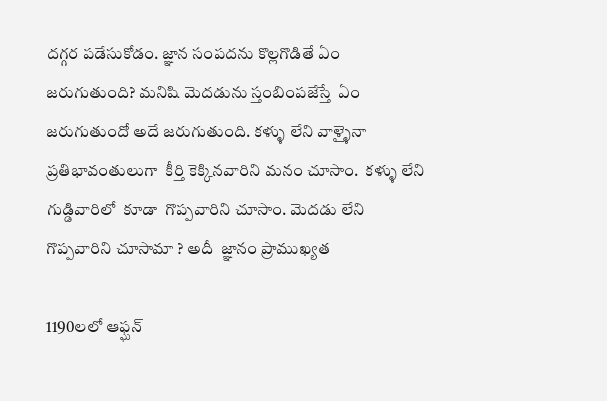దగ్గర పడేసుకోడం. జ్ఞాన సంపదను కొల్లగొడితే ఏం   జరుగుతుంది? మనిషి మెదడును స్తంబింపజేస్తే  ఏం  జరుగుతుందో అదే జరుగుతుంది. కళ్ళు లేని వాళ్ళైనా  ప్రతిభావంతులుగా  కీర్తి కెక్కినవారిని మనం చూసాం.  కళ్ళు లేని గుడ్డివారిలో  కూడా  గొప్పవారిని చూసాం. మెదడు లేని గొప్పవారిని చూసామా ? అదీ  జ్ఞానం ప్రాముఖ్యత

1190లలో ఆఫ్ఘన్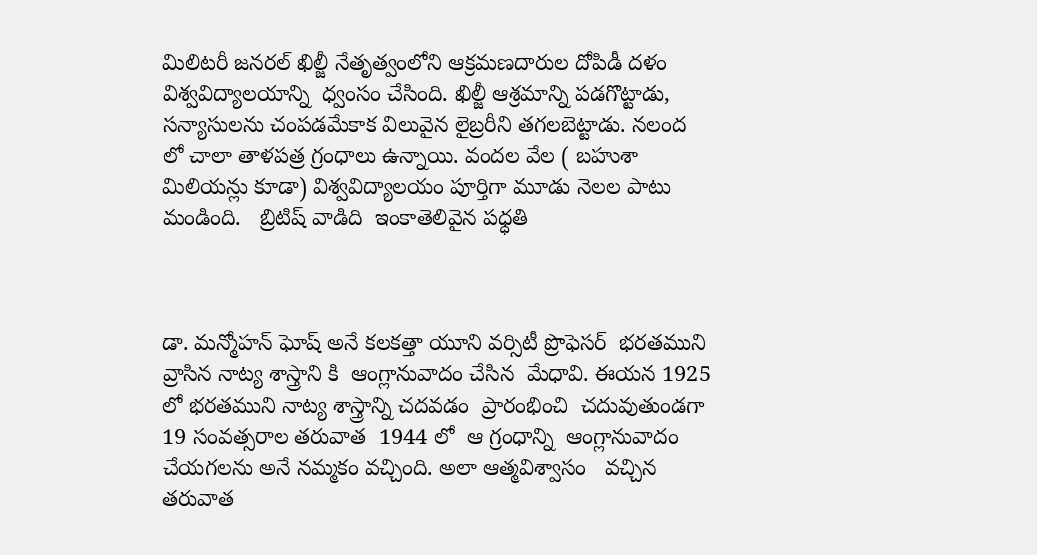మిలిటరీ జనరల్ ఖిల్జీ నేతృత్వంలోని ఆక్రమణదారుల దోపిడీ దళం  విశ్వవిద్యాలయాన్ని  ధ్వంసం చేసింది. ఖిల్జీ ఆశ్రమాన్ని పడగొట్టాడు, సన్యాసులను చంపడమేకాక విలువైన లైబ్రరీని తగలబెట్టాడు. నలంద లో చాలా తాళపత్ర గ్రంధాలు ఉన్నాయి. వందల వేల ( బహుశా మిలియన్లు కూడా) విశ్వవిద్యాలయం పూర్తిగా మూడు నెలల పాటు మండింది.   బ్రిటిష్ వాడిది  ఇంకాతెలివైన పధ్ధతి



డా. మన్మోహన్ ఘోష్ అనే కలకత్తా యూని వర్సిటీ ప్రొఫెసర్  భరతముని వ్రాసిన నాట్య శాస్త్రాని కి  ఆంగ్లానువాదం చేసిన  మేధావి. ఈయన 1925 లో భరతముని నాట్య శాస్త్రాన్ని చదవడం  ప్రారంభించి  చదువుతుండగా 19 సంవత్సరాల తరువాత  1944 లో  ఆ గ్రంధాన్ని  ఆంగ్లానువాదం చేయగలను అనే నమ్మకం వచ్చింది. అలా ఆత్మవిశ్వాసం   వచ్చిన తరువాత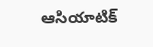ఆసియాటిక్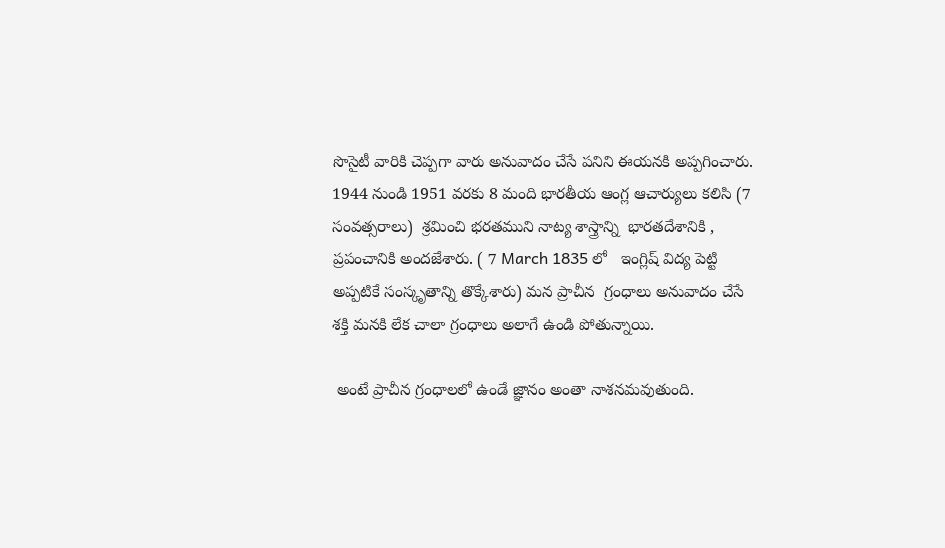సొసైటీ వారికి చెప్పగా వారు అనువాదం చేసే పనిని ఈయనకి అప్పగించారు. 1944 నుండి 1951 వరకు 8 మంది భారతీయ ఆంగ్ల ఆచార్యులు కలిసి (7 సంవత్సరాలు)  శ్రమించి భరతముని నాట్య శాస్త్రాన్ని  భారతదేశానికి , ప్రపంచానికి అందజేశారు. ( 7 March 1835 లో   ఇంగ్లిష్ విద్య పెట్టి  అప్పటికే సంస్కృతాన్ని తొక్కేశారు) మన ప్రాచీన  గ్రంధాలు అనువాదం చేసే శక్తి మనకి లేక చాలా గ్రంధాలు అలాగే ఉండి పోతున్నాయి.

 అంటే ప్రాచీన గ్రంధాలలో ఉండే జ్ఞానం అంతా నాశనమవుతుంది.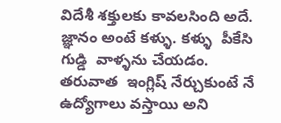విదేశీ శక్తులకు కావలసింది అదే.  జ్ఞానం అంటే కళ్ళు. కళ్ళు  పీకేసి గుడ్డి  వాళ్ళను చేయడం. తరువాత  ఇంగ్లిష్ నేర్చుకుంటే నే   ఉద్యోగాలు వస్తాయి అని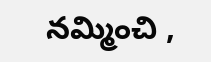నమ్మించి ,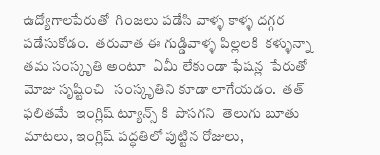ఉద్యోగాలపేరుతో  గింజలు పడేసి వాళ్ళ కాళ్ళ దగ్గర పడేసుకోడం.  తరువాత ఈ గుడ్డివాళ్ళ పిల్లలకి  కళ్ళున్నా తమ సంస్కృతి అంటూ  ఏమీ లేకుండా ఫేషన్ల  పేరుతో మోజు సృష్టించి   సంస్కృతిని కూడా లాగేయడం.  తత్ ఫలితమే  ఇంగ్లిష్ ట్యూన్స్ కి  పొసగని  తెలుగు బూతు మాటలు, ఇంగ్లిష్ పద్ధతిలో పుట్టిన రోజులు,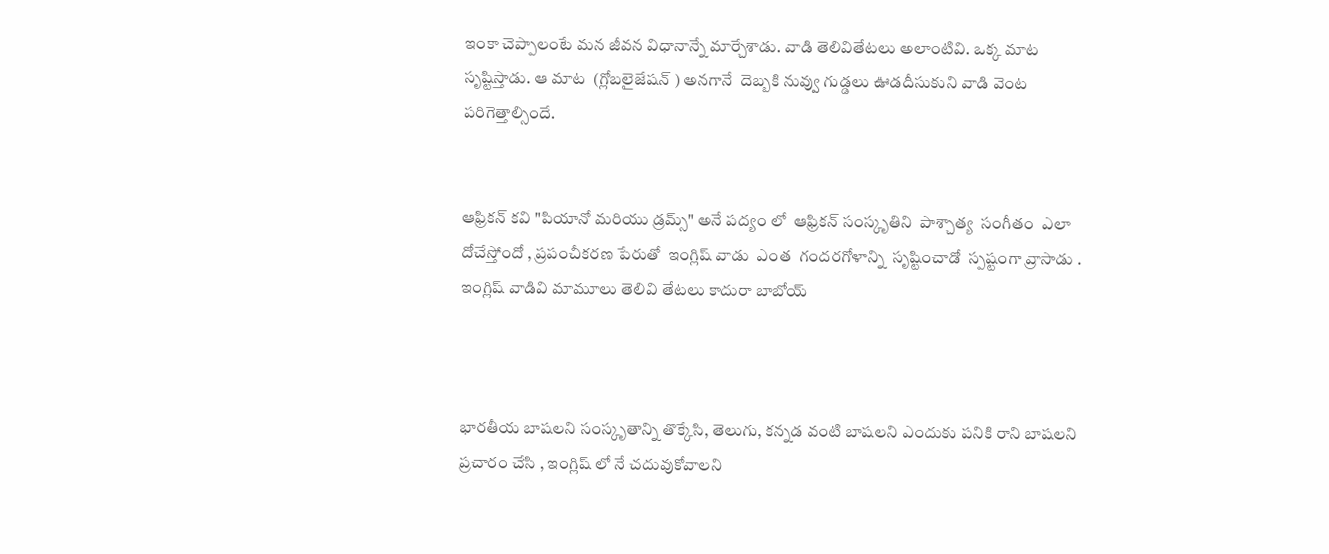ఇంకా చెప్పాలంటే మన జీవన విధానాన్నే మార్చేశాడు. వాడి తెలివితేటలు అలాంటివి. ఒక్క మాట సృష్టిస్తాడు. ఆ మాట  (గ్లోబలైజేషన్ ) అనగానే  దెబ్బకి నువ్వు గుడ్డలు ఊడదీసుకుని వాడి వెంట పరిగెత్తాల్సిందే.


ఆఫ్రికన్ కవి "పియానో మరియు డ్రమ్స్" అనే పద్యం లో  ఆఫ్రికన్ సంస్కృతిని  పాశ్చాత్య  సంగీతం  ఎలా దోచేస్తోందో , ప్రపంచీకరణ పేరుతో  ఇంగ్లిష్ వాడు  ఎంత  గందరగోళాన్ని  సృష్టించాడో  స్పష్టంగా వ్రాసాడు . ఇంగ్లిష్ వాడివి మామూలు తెలివి తేటలు కాదురా బాబోయ్



భారతీయ బాషలని సంస్కృతాన్ని తొక్కేసి, తెలుగు, కన్నడ వంటి బాషలని ఎందుకు పనికి రాని బాషలని ప్రచారం చేసి , ఇంగ్లిష్ లో నే చదువుకోవాలని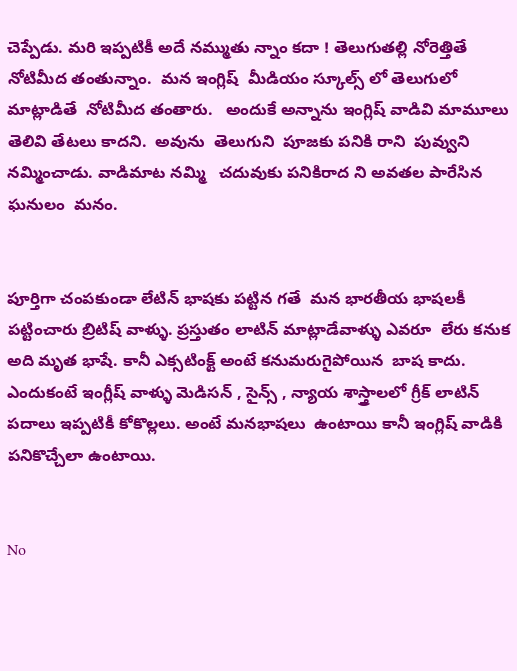చెప్పేడు. మరి ఇప్పటికీ అదే నమ్ముతు న్నాం కదా ! తెలుగుతల్లి నోరెత్తితే నోటిమీద తంతున్నాం.  మన ఇంగ్లిష్  మీడియం స్కూల్స్ లో తెలుగులో మాట్లాడితే  నోటిమీద తంతారు.   అందుకే అన్నాను ఇంగ్లిష్ వాడివి మామూలు తెలివి తేటలు కాదని.  అవును  తెలుగుని  పూజకు పనికి రాని  పువ్వుని నమ్మించాడు. వాడిమాట నమ్మి   చదువుకు పనికిరాద ని అవతల పారేసిన ఘనులం  మనం.


పూర్తిగా చంపకుండా లేటిన్ భాషకు పట్టిన గతే  మన భారతీయ భాషలకీ పట్టించారు బ్రిటిష్ వాళ్ళు. ప్రస్తుతం లాటిన్ మాట్లాడేవాళ్ళు ఎవరూ  లేరు కనుక అది మృత భాషే. కానీ ఎక్సటింక్ట్ అంటే కనుమరుగైపోయిన  బాష కాదు. ఎందుకంటే ఇంగ్లీష్ వాళ్ళు మెడిసన్ , సైన్స్ , న్యాయ శాస్త్రాలలో గ్రీక్ లాటిన్ పదాలు ఇప్పటికీ కోకొల్లలు. అంటే మనభాషలు  ఉంటాయి కానీ ఇంగ్లిష్ వాడికి పనికొచ్చేలా ఉంటాయి.


No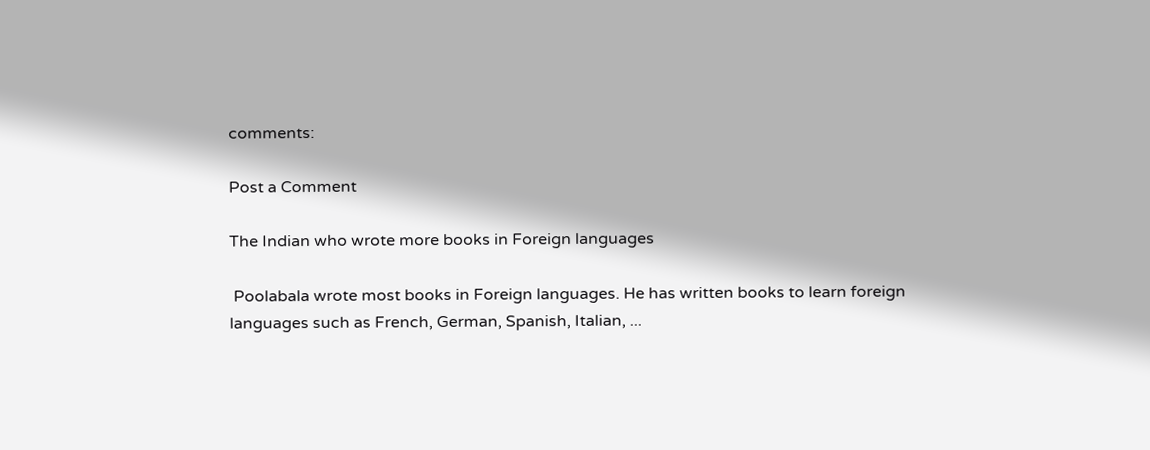comments:

Post a Comment

The Indian who wrote more books in Foreign languages

 Poolabala wrote most books in Foreign languages. He has written books to learn foreign languages such as French, German, Spanish, Italian, ...